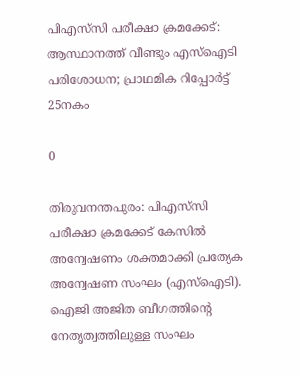പിഎസ്‌സി പരീക്ഷാ ക്രമക്കേട്: ആസ്ഥാനത്ത് വീണ്ടും എസ്‌ഐടി പരിശോധന; പ്രാഥമിക റിപ്പോർട്ട് 25നകം

0

തിരുവനന്തപുരം: പിഎസ്‌സി പരീക്ഷാ ക്രമക്കേട് കേസിൽ അന്വേഷണം ശക്തമാക്കി പ്രത്യേക അന്വേഷണ സംഘം (എസ്‌ഐടി). ഐജി അജിത ബീഗത്തിന്റെ നേതൃത്വത്തിലുള്ള സംഘം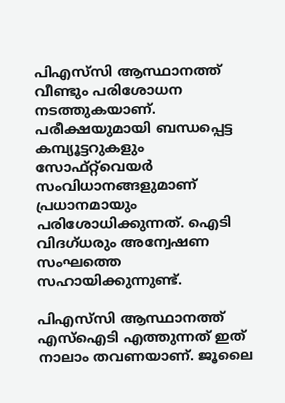പിഎസ്‌സി ആസ്ഥാനത്ത് വീണ്ടും പരിശോധന നടത്തുകയാണ്. പരീക്ഷയുമായി ബന്ധപ്പെട്ട കമ്പ്യൂട്ടറുകളും സോഫ്റ്റ്‌വെയർ സംവിധാനങ്ങളുമാണ് പ്രധാനമായും പരിശോധിക്കുന്നത്. ഐടി വിദഗ്ധരും അന്വേഷണ സംഘത്തെ സഹായിക്കുന്നുണ്ട്.

പിഎസ്‌സി ആസ്ഥാനത്ത് എസ്‌ഐടി എത്തുന്നത് ഇത് നാലാം തവണയാണ്. ജൂലൈ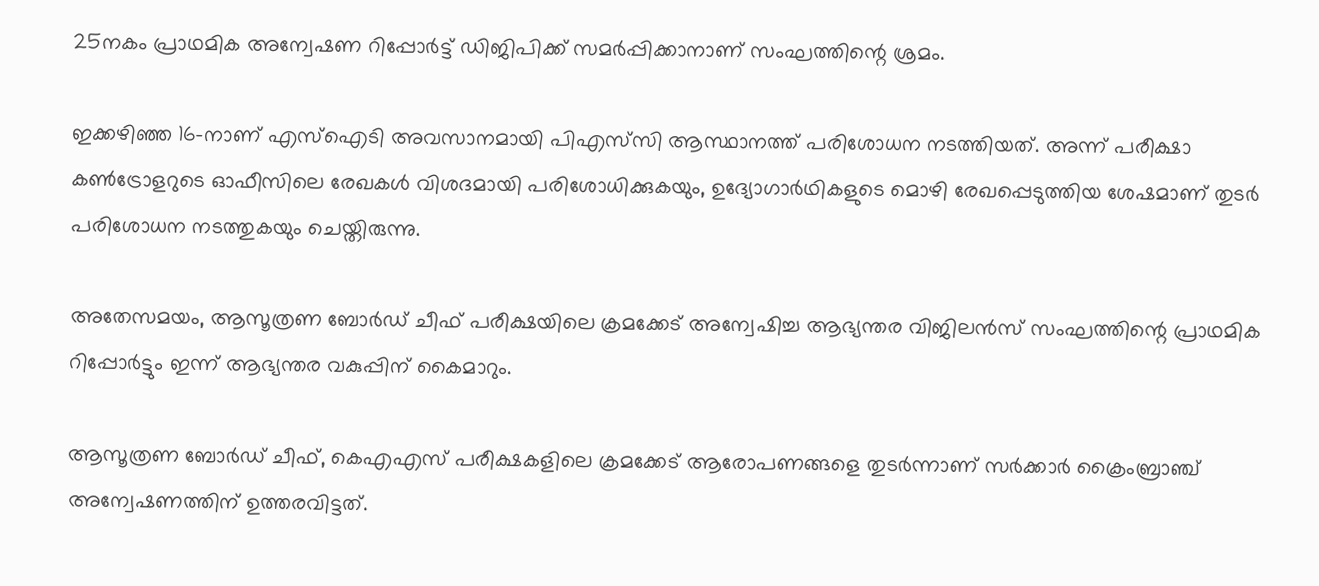25നകം പ്രാഥമിക അന്വേഷണ റിപ്പോർട്ട് ഡിജിപിക്ക് സമർപ്പിക്കാനാണ് സംഘത്തിന്റെ ശ്രമം.

ഇക്കഴിഞ്ഞ 16-നാണ് എസ്‌ഐടി അവസാനമായി പിഎസ്‌സി ആസ്ഥാനത്ത് പരിശോധന നടത്തിയത്. അന്ന് പരീക്ഷാ കൺട്രോളറുടെ ഓഫീസിലെ രേഖകൾ വിശദമായി പരിശോധിക്കുകയും, ഉദ്യോഗാർഥികളുടെ മൊഴി രേഖപ്പെടുത്തിയ ശേഷമാണ് തുടർ പരിശോധന നടത്തുകയും ചെയ്തിരുന്നു.

അതേസമയം, ആസൂത്രണ ബോർഡ് ചീഫ് പരീക്ഷയിലെ ക്രമക്കേട് അന്വേഷിച്ച ആഭ്യന്തര വിജിലൻസ് സംഘത്തിന്റെ പ്രാഥമിക റിപ്പോർട്ടും ഇന്ന് ആഭ്യന്തര വകുപ്പിന് കൈമാറും.

ആസൂത്രണ ബോർഡ് ചീഫ്, കെഎഎസ് പരീക്ഷകളിലെ ക്രമക്കേട് ആരോപണങ്ങളെ തുടർന്നാണ് സർക്കാർ ക്രൈംബ്രാഞ്ച് അന്വേഷണത്തിന് ഉത്തരവിട്ടത്.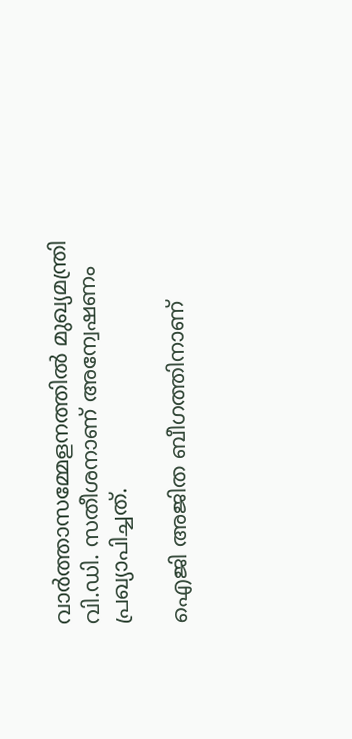വാർത്താസമ്മേളനത്തിൽ മുഖ്യമന്ത്രി വി.ഡി. സതീശനാണ് അന്വേഷണം പ്രഖ്യാപിച്ചത്.

ഐജി അജിത ബീഗത്തിനാണ്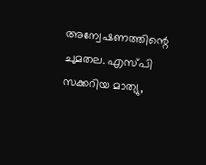അന്വേഷണത്തിന്റെ ചുമതല. എസ്പി സക്കറിയ മാത്യു,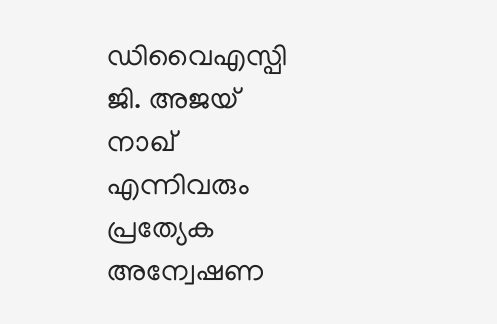ഡിവൈഎസ്പി ജി. അജയ് നാഖ് എന്നിവരും പ്രത്യേക അന്വേഷണ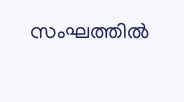സംഘത്തിൽ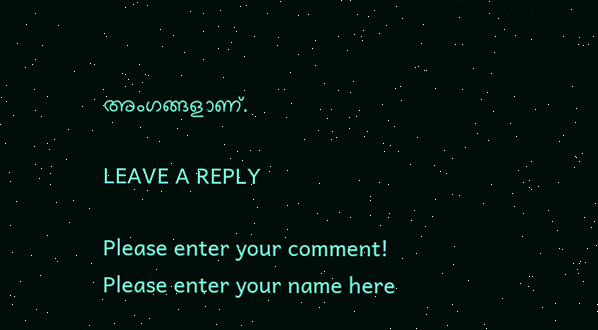അംഗങ്ങളാണ്.

LEAVE A REPLY

Please enter your comment!
Please enter your name here